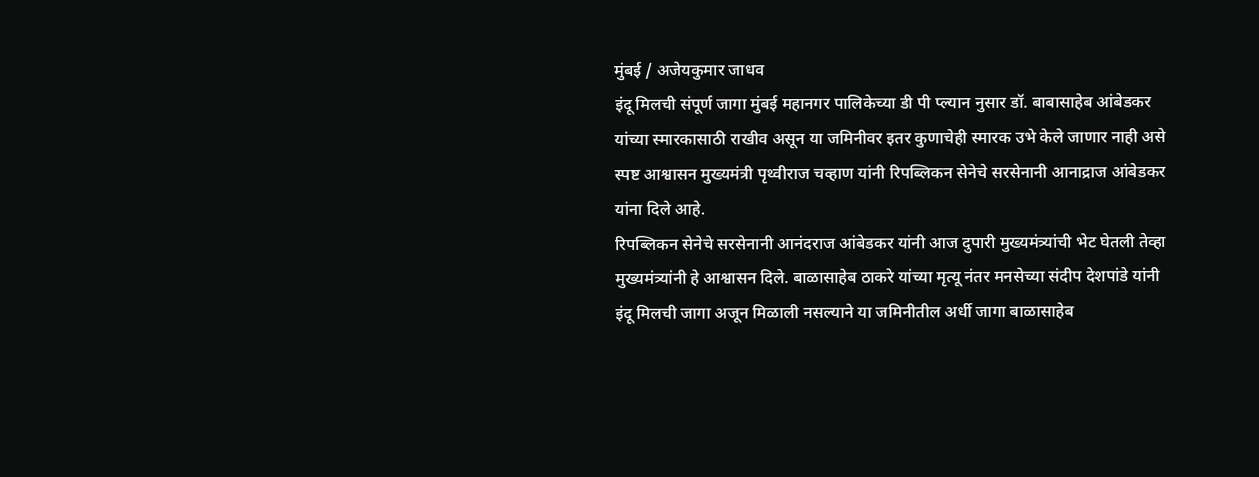मुंबई / अजेयकुमार जाधव
इंदू मिलची संपूर्ण जागा मुंबई महानगर पालिकेच्या डी पी प्ल्यान नुसार डॉ. बाबासाहेब आंबेडकर यांच्या स्मारकासाठी राखीव असून या जमिनीवर इतर कुणाचेही स्मारक उभे केले जाणार नाही असे स्पष्ट आश्वासन मुख्यमंत्री पृथ्वीराज चव्हाण यांनी रिपब्लिकन सेनेचे सरसेनानी आनाद्राज आंबेडकर यांना दिले आहे.
रिपब्लिकन सेनेचे सरसेनानी आनंदराज आंबेडकर यांनी आज दुपारी मुख्यमंत्र्यांची भेट घेतली तेव्हा मुख्यमंत्र्यांनी हे आश्वासन दिले. बाळासाहेब ठाकरे यांच्या मृत्यू नंतर मनसेच्या संदीप देशपांडे यांनी इंदू मिलची जागा अजून मिळाली नसल्याने या जमिनीतील अर्धी जागा बाळासाहेब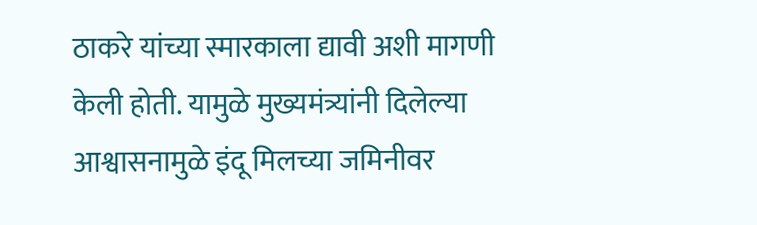ठाकरे यांच्या स्मारकाला द्यावी अशी मागणी केली होती. यामुळे मुख्यमंत्र्यांनी दिलेल्या आश्वासनामुळे इंदू मिलच्या जमिनीवर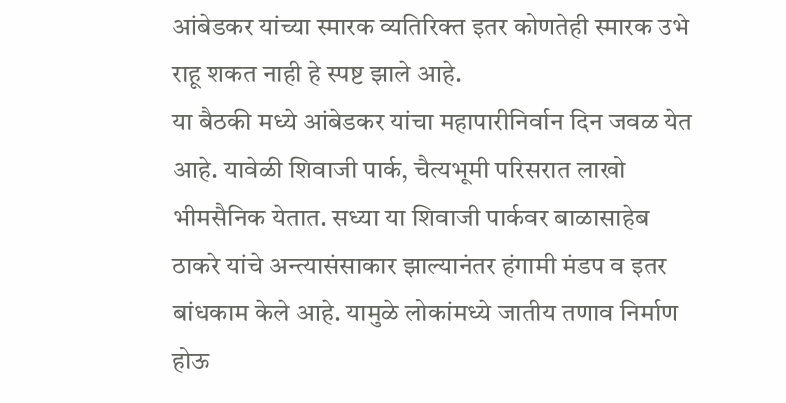आंबेडकर यांच्या स्मारक व्यतिरिक्त इतर कोणतेही स्मारक उभे राहू शकत नाही हे स्पष्ट झाले आहे.
या बैठकी मध्ये आंबेडकर यांचा महापारीनिर्वान दिन जवळ येत आहे. यावेळी शिवाजी पार्क, चैत्यभूमी परिसरात लाखो भीमसैनिक येतात. सध्या या शिवाजी पार्कवर बाळासाहेब ठाकरे यांचे अन्त्यासंसाकार झाल्यानंतर हंगामी मंडप व इतर बांधकाम केले आहे. यामुळे लोकांमध्ये जातीय तणाव निर्माण होऊ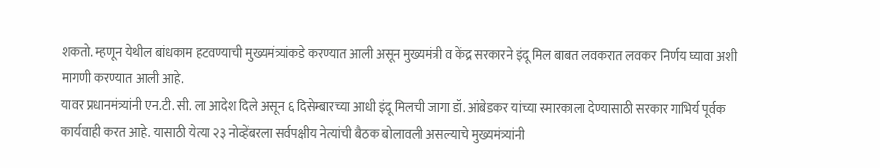शकतो. म्हणून येथील बांधकाम हटवण्याची मुख्यमंत्र्यांकडे करण्यात आली असून मुख्यमंत्री व केंद्र सरकारने इंदू मिल बाबत लवकरात लवकर निर्णय घ्यावा अशी मागणी करण्यात आली आहे.
यावर प्रधानमंत्र्यांनी एन.टी. सी. ला आदेश दिले असून ६ दिसेम्बारच्या आधी इंदू मिलची जागा डॉ. आंबेडकर यांच्या स्मारकाला देण्यासाठी सरकार गाभिर्य पूर्वक कार्यवाही करत आहे. यासाठी येत्या २३ नोव्हेंबरला सर्वपक्षीय नेत्यांची बैठक बोलावली असल्याचे मुख्यमंत्र्यांनी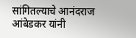सांगितल्याचे आनंदराज आंबेडकर यांनी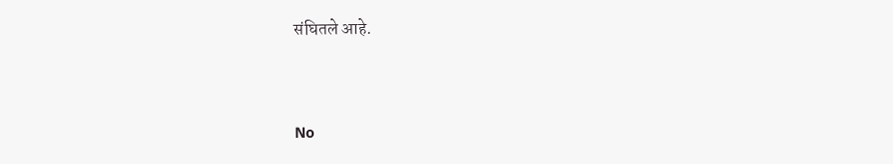संघितले आहे.


No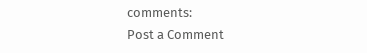comments:
Post a Comment